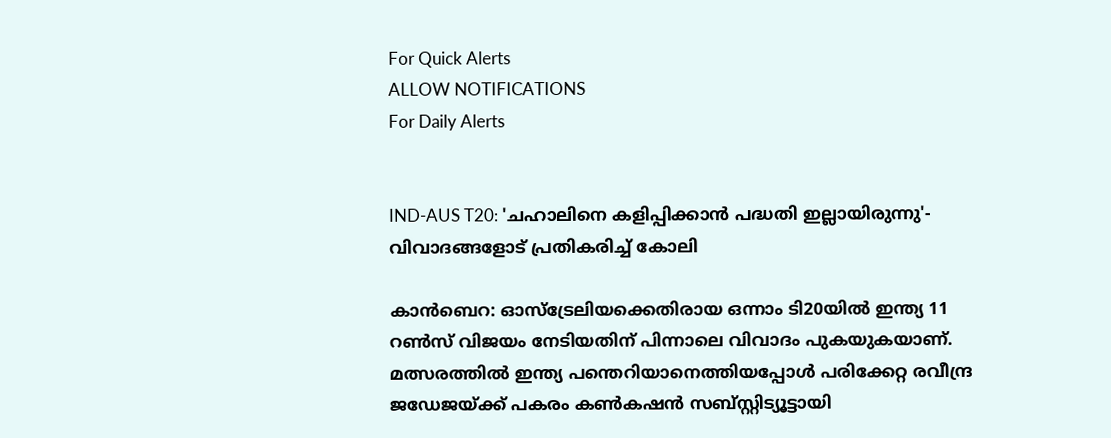For Quick Alerts
ALLOW NOTIFICATIONS
For Daily Alerts


IND-AUS T20: 'ചഹാലിനെ കളിപ്പിക്കാന്‍ പദ്ധതി ഇല്ലായിരുന്നു'- വിവാദങ്ങളോട് പ്രതികരിച്ച് കോലി

കാന്‍ബെറ: ഓസ്‌ട്രേലിയക്കെതിരായ ഒന്നാം ടി20യില്‍ ഇന്ത്യ 11 റണ്‍സ് വിജയം നേടിയതിന് പിന്നാലെ വിവാദം പുകയുകയാണ്. മത്സരത്തില്‍ ഇന്ത്യ പന്തെറിയാനെത്തിയപ്പോള്‍ പരിക്കേറ്റ രവീന്ദ്ര ജഡേജയ്ക്ക് പകരം കണ്‍കഷന്‍ സബ്സ്റ്റിട്യൂട്ടായി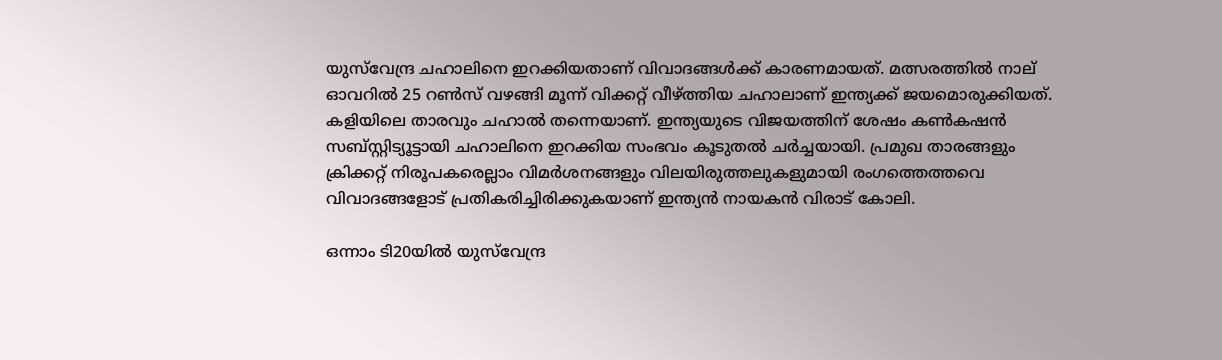യുസ്‌വേന്ദ്ര ചഹാലിനെ ഇറക്കിയതാണ് വിവാദങ്ങള്‍ക്ക് കാരണമായത്. മത്സരത്തില്‍ നാല് ഓവറില്‍ 25 റണ്‍സ് വഴങ്ങി മൂന്ന് വിക്കറ്റ് വീഴ്ത്തിയ ചഹാലാണ് ഇന്ത്യക്ക് ജയമൊരുക്കിയത്. കളിയിലെ താരവും ചഹാല്‍ തന്നെയാണ്. ഇന്ത്യയുടെ വിജയത്തിന് ശേഷം കണ്‍കഷന്‍ സബ്‌സ്റ്റിട്യൂട്ടായി ചഹാലിനെ ഇറക്കിയ സംഭവം കൂടുതല്‍ ചര്‍ച്ചയായി. പ്രമുഖ താരങ്ങളും ക്രിക്കറ്റ് നിരൂപകരെല്ലാം വിമര്‍ശനങ്ങളും വിലയിരുത്തലുകളുമായി രംഗത്തെത്തവെ വിവാദങ്ങളോട് പ്രതികരിച്ചിരിക്കുകയാണ് ഇന്ത്യന്‍ നായകന്‍ വിരാട് കോലി.

ഒന്നാം ടി20യില്‍ യുസ്‌വേന്ദ്ര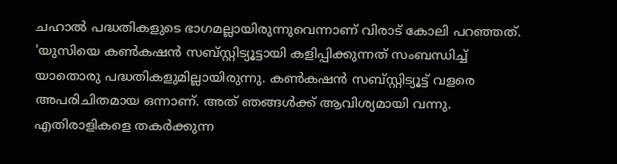ചഹാല്‍ പദ്ധതികളുടെ ഭാഗമല്ലായിരുന്നുവെന്നാണ് വിരാട് കോലി പറഞ്ഞത്. 'യുസിയെ കണ്‍കഷന്‍ സബ്സ്റ്റിട്യൂട്ടായി കളിപ്പിക്കുന്നത് സംബന്ധിച്ച് യാതൊരു പദ്ധതികളുമില്ലായിരുന്നു. കണ്‍കഷന്‍ സബ്സ്റ്റിട്യൂട്ട് വളരെ അപരിചിതമായ ഒന്നാണ്. അത് ഞങ്ങള്‍ക്ക് ആവിശ്യമായി വന്നു. എതിരാളികളെ തകര്‍ക്കുന്ന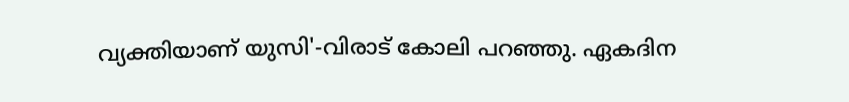വ്യക്തിയാണ് യുസി'-വിരാട് കോലി പറഞ്ഞു. ഏകദിന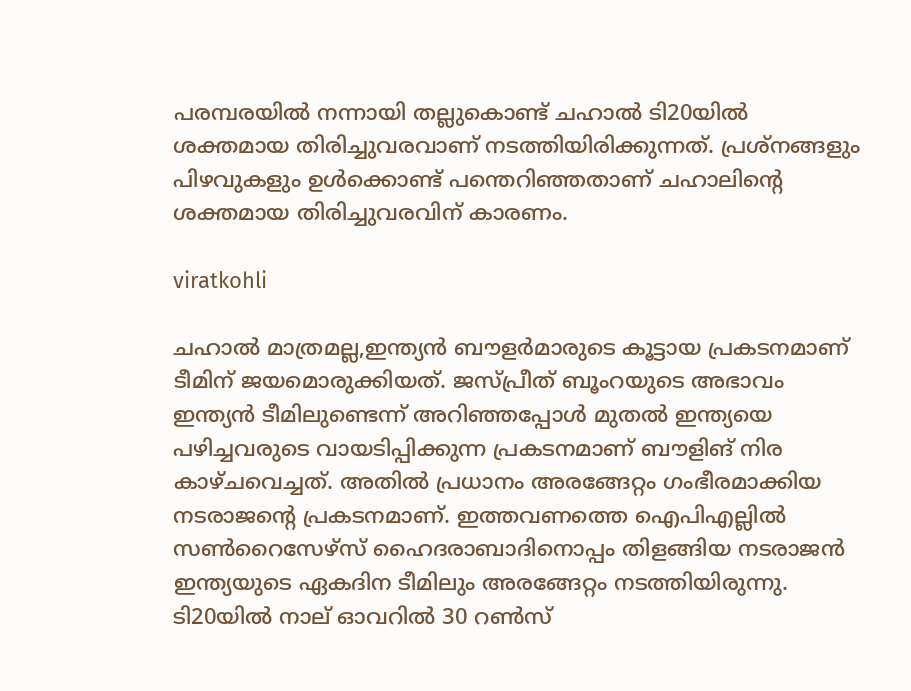പരമ്പരയില്‍ നന്നായി തല്ലുകൊണ്ട് ചഹാല്‍ ടി20യില്‍ ശക്തമായ തിരിച്ചുവരവാണ് നടത്തിയിരിക്കുന്നത്. പ്രശ്‌നങ്ങളും പിഴവുകളും ഉള്‍ക്കൊണ്ട് പന്തെറിഞ്ഞതാണ് ചഹാലിന്റെ ശക്തമായ തിരിച്ചുവരവിന് കാരണം.

viratkohli

ചഹാല്‍ മാത്രമല്ല,ഇന്ത്യന്‍ ബൗളര്‍മാരുടെ കൂട്ടായ പ്രകടനമാണ് ടീമിന് ജയമൊരുക്കിയത്. ജസ്പ്രീത് ബൂംറയുടെ അഭാവം ഇന്ത്യന്‍ ടീമിലുണ്ടെന്ന് അറിഞ്ഞപ്പോള്‍ മുതല്‍ ഇന്ത്യയെ പഴിച്ചവരുടെ വായടിപ്പിക്കുന്ന പ്രകടനമാണ് ബൗളിങ് നിര കാഴ്ചവെച്ചത്. അതില്‍ പ്രധാനം അരങ്ങേറ്റം ഗംഭീരമാക്കിയ നടരാജന്റെ പ്രകടനമാണ്. ഇത്തവണത്തെ ഐപിഎല്ലില്‍ സണ്‍റൈസേഴ്‌സ് ഹൈദരാബാദിനൊപ്പം തിളങ്ങിയ നടരാജന്‍ ഇന്ത്യയുടെ ഏകദിന ടീമിലും അരങ്ങേറ്റം നടത്തിയിരുന്നു. ടി20യില്‍ നാല് ഓവറില്‍ 30 റണ്‍സ്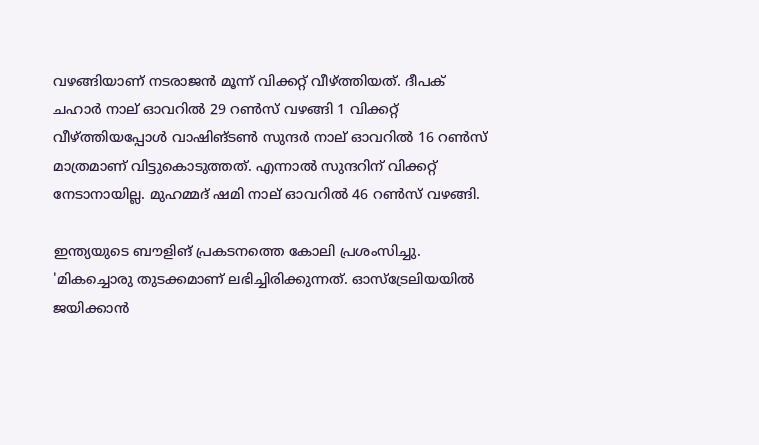വഴങ്ങിയാണ് നടരാജന്‍ മൂന്ന് വിക്കറ്റ് വീഴ്ത്തിയത്. ദീപക് ചഹാര്‍ നാല് ഓവറില്‍ 29 റണ്‍സ് വഴങ്ങി 1 വിക്കറ്റ് വീഴ്ത്തിയപ്പോള്‍ വാഷിങ്ടണ്‍ സുന്ദര്‍ നാല് ഓവറില്‍ 16 റണ്‍സ് മാത്രമാണ് വിട്ടുകൊടുത്തത്. എന്നാല്‍ സുന്ദറിന് വിക്കറ്റ് നേടാനായില്ല. മുഹമ്മദ് ഷമി നാല് ഓവറില്‍ 46 റണ്‍സ് വഴങ്ങി.

ഇന്ത്യയുടെ ബൗളിങ് പ്രകടനത്തെ കോലി പ്രശംസിച്ചു. 'മികച്ചൊരു തുടക്കമാണ് ലഭിച്ചിരിക്കുന്നത്. ഓസ്‌ട്രേലിയയില്‍ ജയിക്കാന്‍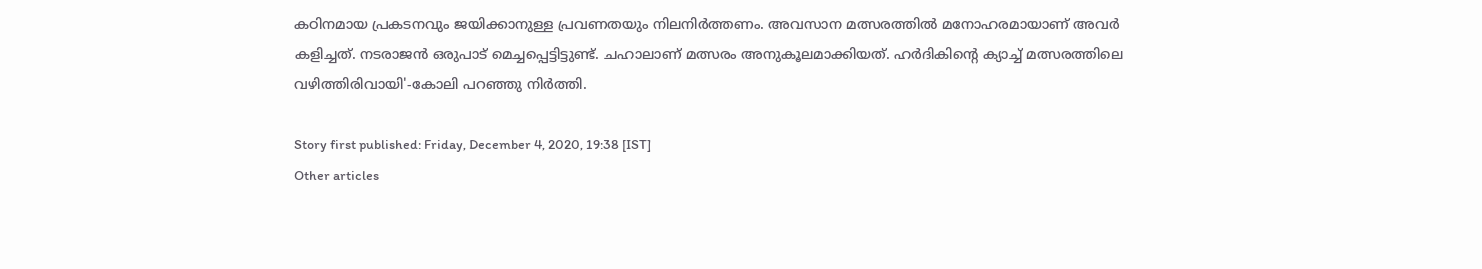കഠിനമായ പ്രകടനവും ജയിക്കാനുള്ള പ്രവണതയും നിലനിര്‍ത്തണം. അവസാന മത്സരത്തില്‍ മനോഹരമായാണ് അവര്‍ കളിച്ചത്. നടരാജന്‍ ഒരുപാട് മെച്ചപ്പെട്ടിട്ടുണ്ട്. ചഹാലാണ് മത്സരം അനുകൂലമാക്കിയത്. ഹര്‍ദികിന്റെ ക്യാച്ച് മത്സരത്തിലെ വഴിത്തിരിവായി'-കോലി പറഞ്ഞു നിര്‍ത്തി.

Story first published: Friday, December 4, 2020, 19:38 [IST]
Other articles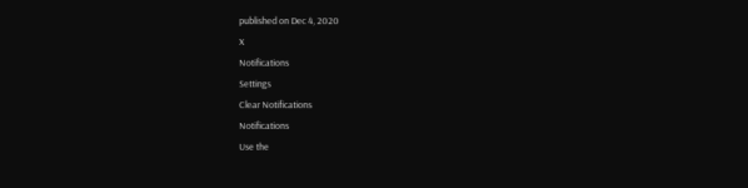published on Dec 4, 2020
X
Notifications
Settings
Clear Notifications
Notifications
Use the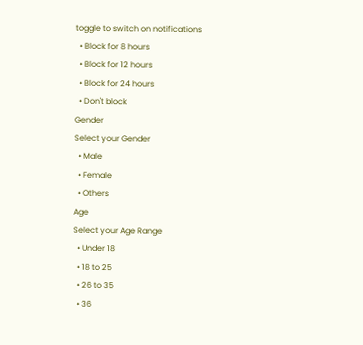toggle to switch on notifications
  • Block for 8 hours
  • Block for 12 hours
  • Block for 24 hours
  • Don't block
Gender
Select your Gender
  • Male
  • Female
  • Others
Age
Select your Age Range
  • Under 18
  • 18 to 25
  • 26 to 35
  • 36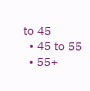to 45
  • 45 to 55
  • 55+